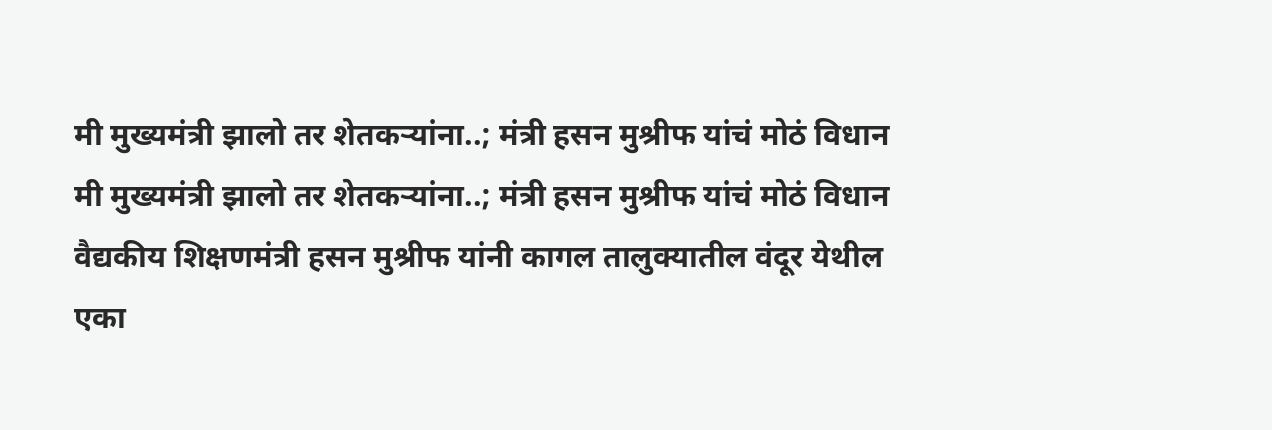मी मुख्यमंत्री झालो तर शेतकऱ्यांना..; मंत्री हसन मुश्रीफ यांचं मोठं विधान
मी मुख्यमंत्री झालो तर शेतकऱ्यांना..; मंत्री हसन मुश्रीफ यांचं मोठं विधान
वैद्यकीय शिक्षणमंत्री हसन मुश्रीफ यांनी कागल तालुक्यातील वंदूर येथील एका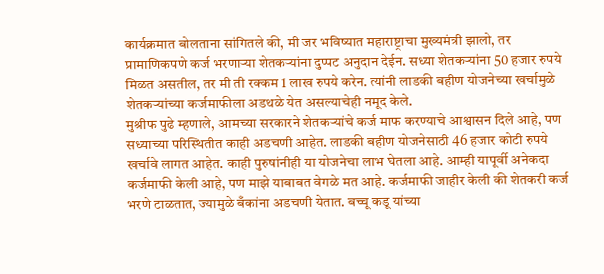कार्यक्रमात बोलताना सांगितले की, मी जर भविष्यात महाराष्ट्राचा मुख्यमंत्री झालो, तर प्रामाणिकपणे कर्ज भरणाऱ्या शेतकऱ्यांना दुप्पट अनुदान देईन. सध्या शेतकऱ्यांना 50 हजार रुपये मिळत असतील, तर मी ती रक्कम 1 लाख रुपये करेन. त्यांनी लाडकी बहीण योजनेच्या खर्चामुळे शेतकऱ्यांच्या कर्जमाफीला अडथळे येत असल्याचेही नमूद केले.
मुश्रीफ पुढे म्हणाले, आमच्या सरकारने शेतकऱ्यांचे कर्ज माफ करण्याचे आश्वासन दिले आहे, पण सध्याच्या परिस्थितीत काही अडचणी आहेत. लाडकी बहीण योजनेसाठी 46 हजार कोटी रुपये खर्चावे लागत आहेत. काही पुरुषांनीही या योजनेचा लाभ घेतला आहे. आम्ही यापूर्वी अनेकदा कर्जमाफी केली आहे, पण माझे याबाबत वेगळे मत आहे. कर्जमाफी जाहीर केली की शेतकरी कर्ज भरणे टाळतात, ज्यामुळे बँकांना अडचणी येतात. बच्चू कडू यांच्या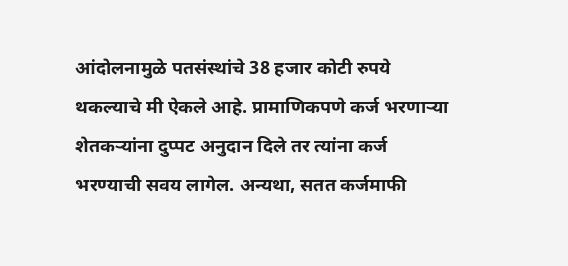आंदोलनामुळे पतसंस्थांचे 38 हजार कोटी रुपये थकल्याचे मी ऐकले आहे. प्रामाणिकपणे कर्ज भरणाऱ्या शेतकऱ्यांना दुप्पट अनुदान दिले तर त्यांना कर्ज भरण्याची सवय लागेल. अन्यथा, सतत कर्जमाफी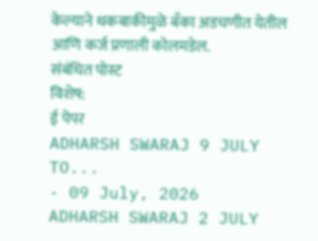केल्याने थकबाकीमुळे बँका अडचणीत येतील आणि कर्ज प्रणाली कोलमडेल.
संबंधित पोस्ट
विशेष:
ई पेपर
ADHARSH SWARAJ 9 JULY TO...
- 09 July, 2026
ADHARSH SWARAJ 2 JULY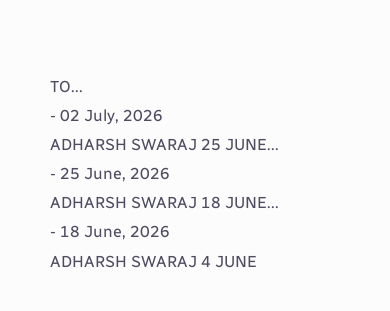TO...
- 02 July, 2026
ADHARSH SWARAJ 25 JUNE...
- 25 June, 2026
ADHARSH SWARAJ 18 JUNE...
- 18 June, 2026
ADHARSH SWARAJ 4 JUNE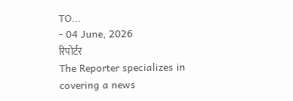TO...
- 04 June, 2026
रिपोर्टर
The Reporter specializes in covering a news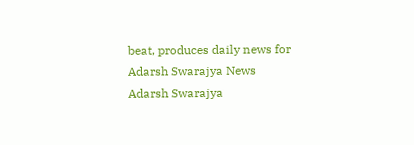beat, produces daily news for Adarsh Swarajya News
Adarsh Swarajya